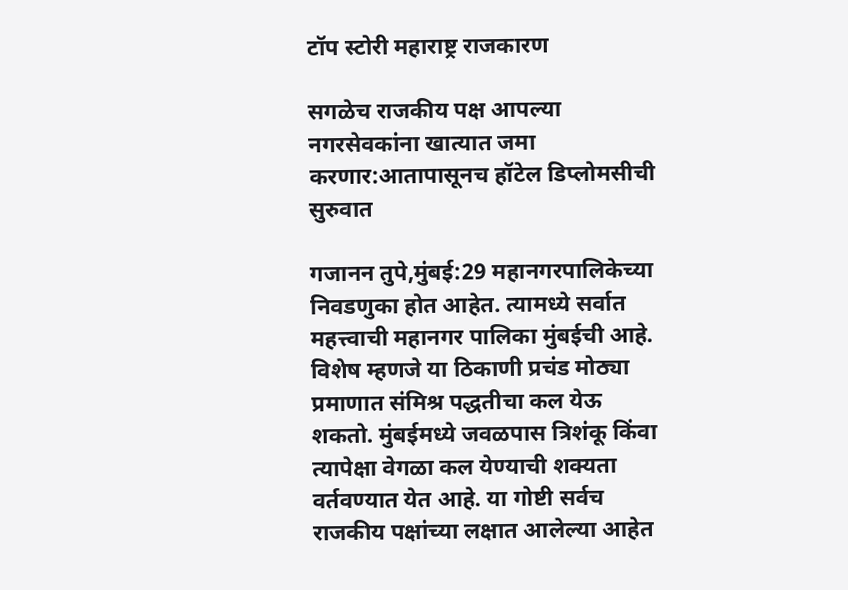टॉप स्टोरी महाराष्ट्र राजकारण

सगळेच राजकीय पक्ष आपल्या नगरसेवकांना खात्यात जमा करणार:आतापासूनच हॉटेल डिप्लोमसीची सुरुवात

गजानन तुपे,मुंबई:29 महानगरपालिकेच्या निवडणुका होत आहेत. त्यामध्ये सर्वात महत्त्वाची महानगर पालिका मुंबईची आहे. विशेष म्हणजे या ठिकाणी प्रचंड मोठ्या प्रमाणात संमिश्र पद्धतीचा कल येऊ शकतो. मुंबईमध्ये जवळपास त्रिशंकू किंवा त्यापेक्षा वेगळा कल येण्याची शक्यता वर्तवण्यात येत आहे. या गोष्टी सर्वच राजकीय पक्षांच्या लक्षात आलेल्या आहेत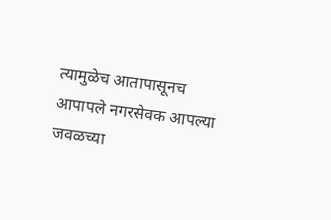त्यामुळेच आतापासूनच आपापले नगरसेवक आपल्या जवळच्या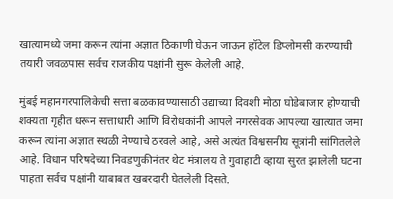खात्यामध्ये जमा करून त्यांना अज्ञात ठिकाणी घेऊन जाऊन हॉटेल डिप्लोमसी करण्याची तयारी जवळपास सर्वच राजकीय पक्षांनी सुरू केलेली आहे.

मुंबई महानगरपालिकेची सत्ता बळकावण्यासाठी उद्याच्या दिवशी मोठा घोडेबाजार होण्याची शक्यता गृहीत धरून सत्ताधारी आणि विरोधकांनी आपले नगरसेवक आपल्या खात्यात जमा करून त्यांना अज्ञात स्थळी नेण्याचे ठरवले‌ आहे, असे अत्यंत विश्वसनीय सूत्रांनी सांगितलेले आहे. विधान परिषदेच्या निवडणुकीनंतर थेट मंत्रालय ते गुवाहाटी व्हाया सुरत झालेली घटना पाहता सर्वच पक्षांनी याबाबत खबरदारी घेतलेली दिसते.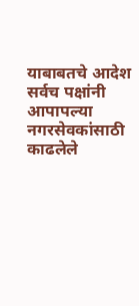याबाबतचे आदेश सर्वच पक्षांनी आपापल्या नगरसेवकांसाठी काढलेले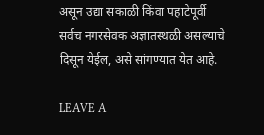असून उद्या सकाळी किंवा पहाटेपूर्वी सर्वच नगरसेवक अज्ञातस्थळी असल्याचे दिसून येईल, असे सांगण्यात येत आहे.

LEAVE A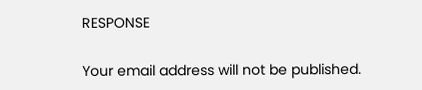RESPONSE

Your email address will not be published.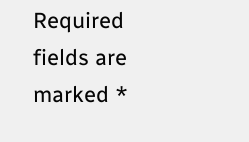Required fields are marked *